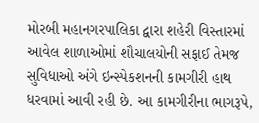મોરબી મહાનગરપાલિકા દ્વારા શહેરી વિસ્તારમાં આવેલ શાળાઓમાં શૌચાલયોની સફાઈ તેમજ સુવિધાઓ અંગે ઇન્સ્પેકશનની કામગીરી હાથ ધરવામાં આવી રહી છે. આ કામગીરીના ભાગરૂપે,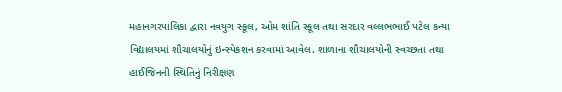મહાનગરપાલિકા દ્વારા નવયુગ સ્કૂલ, ઓમ શાંતિ સ્કૂલ તથા સરદાર વલ્લભભાઈ પટેલ કન્યા વિદ્યાલયમાં શૌચાલયોનું ઇન્સ્પેકશન કરવામાં આવેલ. શાળાના શૌચાલયોની સ્વચ્છતા તથા હાઈજિનની સ્થિતિનું નિરીક્ષણ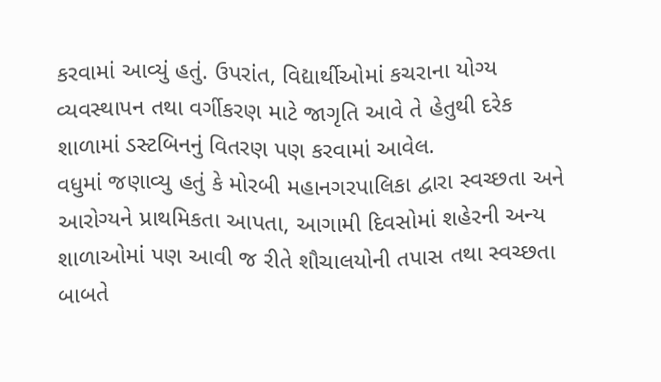કરવામાં આવ્યું હતું. ઉપરાંત, વિદ્યાર્થીઓમાં કચરાના યોગ્ય વ્યવસ્થાપન તથા વર્ગીકરણ માટે જાગૃતિ આવે તે હેતુથી દરેક શાળામાં ડસ્ટબિનનું વિતરણ પણ કરવામાં આવેલ.
વધુમાં જણાવ્યુ હતું કે મોરબી મહાનગરપાલિકા દ્વારા સ્વચ્છતા અને આરોગ્યને પ્રાથમિકતા આપતા, આગામી દિવસોમાં શહેરની અન્ય શાળાઓમાં પણ આવી જ રીતે શૌચાલયોની તપાસ તથા સ્વચ્છતા બાબતે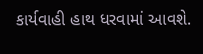કાર્યવાહી હાથ ધરવામાં આવશે.